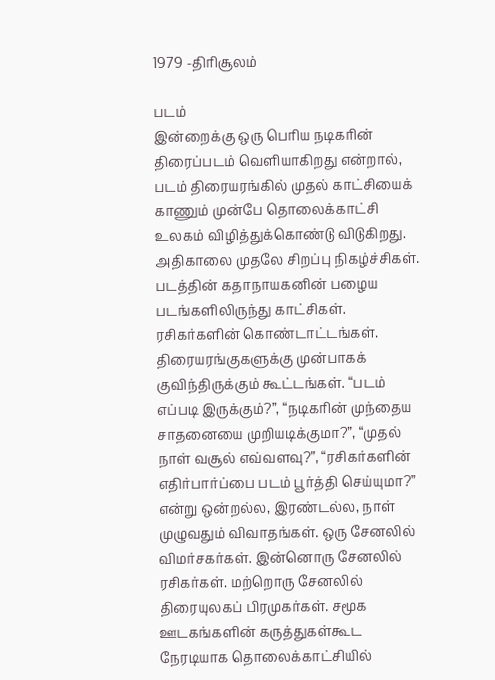1979 -திரிசூலம்

படம்
இன்றைக்கு ஒரு பெரிய நடிகரின் திரைப்படம் வெளியாகிறது என்றால், படம் திரையரங்கில் முதல் காட்சியைக் காணும் முன்பே தொலைக்காட்சி உலகம் விழித்துக்கொண்டு விடுகிறது. அதிகாலை முதலே சிறப்பு நிகழ்ச்சிகள். படத்தின் கதாநாயகனின் பழைய படங்களிலிருந்து காட்சிகள். ரசிகர்களின் கொண்டாட்டங்கள்.  திரையரங்குகளுக்கு முன்பாகக் குவிந்திருக்கும் கூட்டங்கள். “படம் எப்படி இருக்கும்?”, “நடிகரின் முந்தைய சாதனையை முறியடிக்குமா?”, “முதல் நாள் வசூல் எவ்வளவு?”, “ரசிகர்களின் எதிர்பார்ப்பை படம் பூர்த்தி செய்யுமா?” என்று ஒன்றல்ல, இரண்டல்ல, நாள் முழுவதும் விவாதங்கள். ஒரு சேனலில் விமர்சகர்கள். இன்னொரு சேனலில் ரசிகர்கள். மற்றொரு சேனலில் திரையுலகப் பிரமுகர்கள். சமூக ஊடகங்களின் கருத்துகள்கூட நேரடியாக தொலைக்காட்சியில்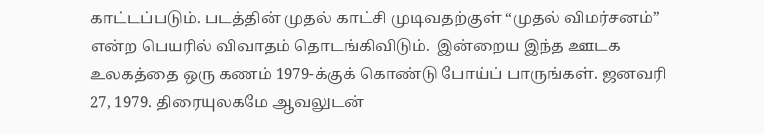காட்டப்படும். படத்தின் முதல் காட்சி முடிவதற்குள் “முதல் விமர்சனம்” என்ற பெயரில் விவாதம் தொடங்கிவிடும்.  இன்றைய இந்த ஊடக உலகத்தை ஒரு கணம் 1979-க்குக் கொண்டு போய்ப் பாருங்கள். ஜனவரி 27, 1979. திரையுலகமே ஆவலுடன்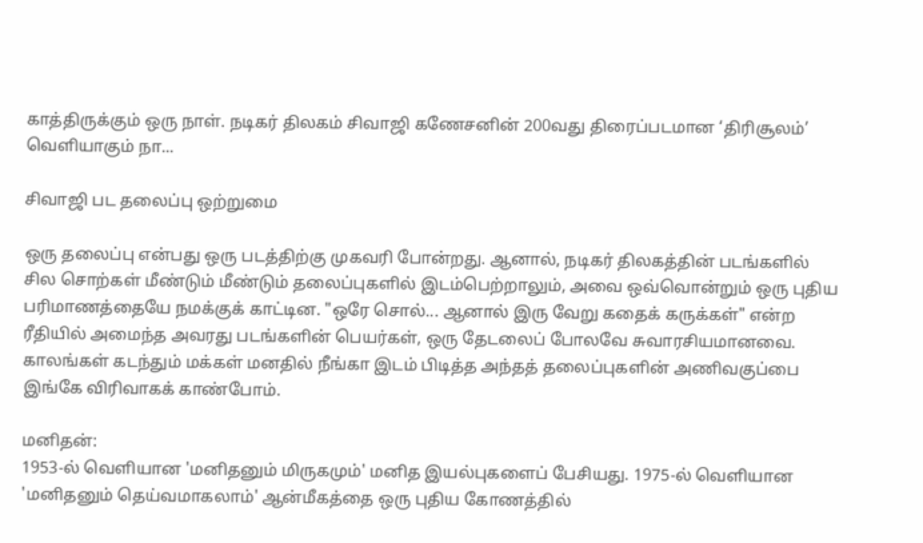காத்திருக்கும் ஒரு நாள். நடிகர் திலகம் சிவாஜி கணேசனின் 200வது திரைப்படமான ‘திரிசூலம்’ வெளியாகும் நா...

சிவாஜி பட தலைப்பு ஒற்றுமை

ஒரு தலைப்பு என்பது ஒரு படத்திற்கு முகவரி போன்றது. ஆனால், நடிகர் திலகத்தின் படங்களில் சில சொற்கள் மீண்டும் மீண்டும் தலைப்புகளில் இடம்பெற்றாலும், அவை ஒவ்வொன்றும் ஒரு புதிய பரிமாணத்தையே நமக்குக் காட்டின. "ஒரே சொல்... ஆனால் இரு வேறு கதைக் கருக்கள்" என்ற ரீதியில் அமைந்த அவரது படங்களின் பெயர்கள், ஒரு தேடலைப் போலவே சுவாரசியமானவை. காலங்கள் கடந்தும் மக்கள் மனதில் நீங்கா இடம் பிடித்த அந்தத் தலைப்புகளின் அணிவகுப்பை இங்கே விரிவாகக் காண்போம்.

மனிதன்:
1953-ல் வெளியான 'மனிதனும் மிருகமும்' மனித இயல்புகளைப் பேசியது. 1975-ல் வெளியான 'மனிதனும் தெய்வமாகலாம்' ஆன்மீகத்தை ஒரு புதிய கோணத்தில்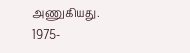அணுகியது.
1975-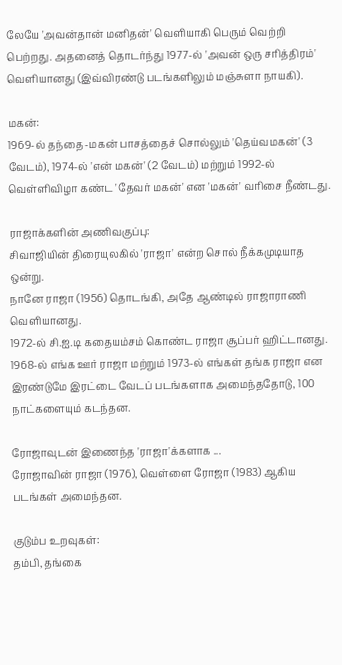லேயே 'அவன்தான் மனிதன்' வெளியாகி பெரும் வெற்றி பெற்றது. அதனைத் தொடர்ந்து 1977-ல் 'அவன் ஒரு சரித்திரம்' வெளியானது (இவ்விரண்டு படங்களிலும் மஞ்சுளா நாயகி).

மகன்:
1969-ல் தந்தை-மகன் பாசத்தைச் சொல்லும் 'தெய்வமகன்' (3 வேடம்), 1974-ல் 'என் மகன்' (2 வேடம்) மற்றும் 1992-ல் வெள்ளிவிழா கண்ட 'தேவர் மகன்' என 'மகன்' வரிசை நீண்டது.

ராஜாக்களின் அணிவகுப்பு:
சிவாஜியின் திரையுலகில் 'ராஜா' என்ற சொல் நீக்கமுடியாத ஒன்று.
நானே ராஜா (1956) தொடங்கி, அதே ஆண்டில் ராஜாராணி வெளியானது.
1972-ல் சி.ஐ.டி கதையம்சம் கொண்ட ராஜா சூப்பர் ஹிட்டானது.
1968-ல் எங்க ஊர் ராஜா மற்றும் 1973-ல் எங்கள் தங்க ராஜா என இரண்டுமே இரட்டை வேடப் படங்களாக அமைந்ததோடு, 100 நாட்களையும் கடந்தன.

ரோஜாவுடன் இணைந்த 'ராஜா'க்களாக ...
ரோஜாவின் ராஜா (1976), வெள்ளை ரோஜா (1983) ஆகிய படங்கள் அமைந்தன.

குடும்ப உறவுகள்:
தம்பி, தங்கை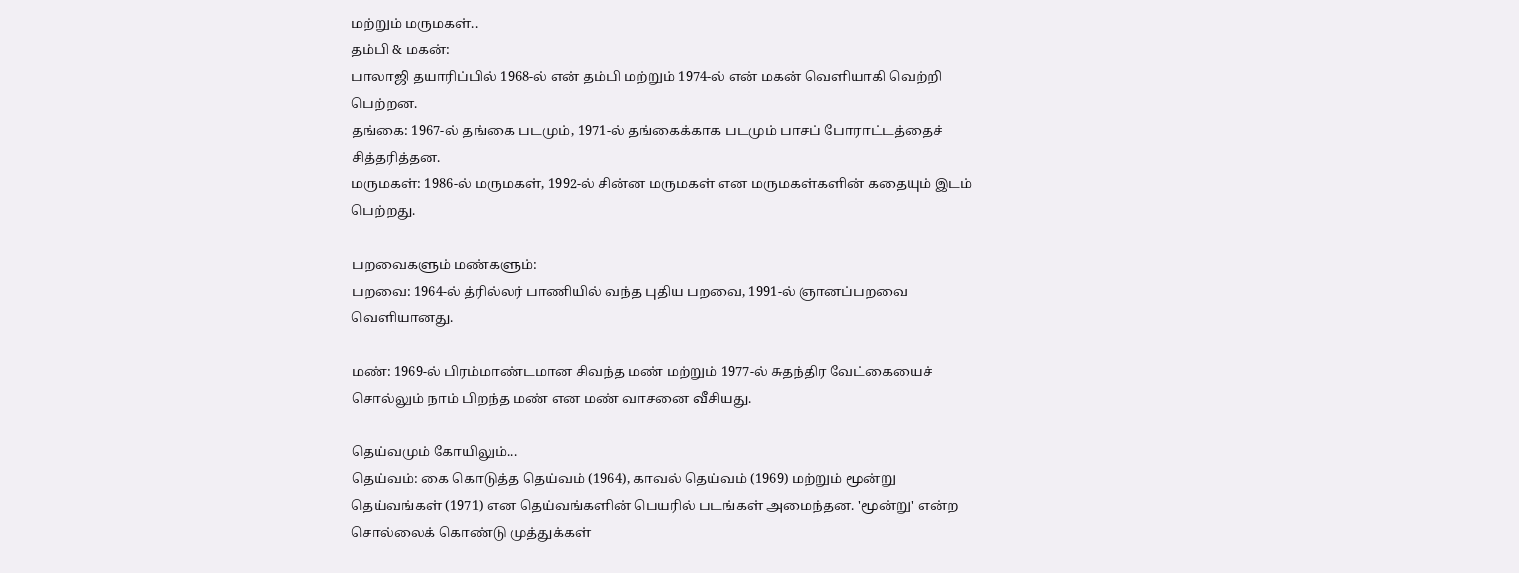மற்றும் மருமகள்..
தம்பி & மகன்:
பாலாஜி தயாரிப்பில் 1968-ல் என் தம்பி மற்றும் 1974-ல் என் மகன் வெளியாகி வெற்றி பெற்றன.
தங்கை: 1967-ல் தங்கை படமும், 1971-ல் தங்கைக்காக படமும் பாசப் போராட்டத்தைச் சித்தரித்தன.
மருமகள்: 1986-ல் மருமகள், 1992-ல் சின்ன மருமகள் என மருமகள்களின் கதையும் இடம் பெற்றது.

பறவைகளும் மண்களும்:
பறவை: 1964-ல் த்ரில்லர் பாணியில் வந்த புதிய பறவை, 1991-ல் ஞானப்பறவை வெளியானது.

மண்: 1969-ல் பிரம்மாண்டமான சிவந்த மண் மற்றும் 1977-ல் சுதந்திர வேட்கையைச் சொல்லும் நாம் பிறந்த மண் என மண் வாசனை வீசியது.

தெய்வமும் கோயிலும்...
தெய்வம்: கை கொடுத்த தெய்வம் (1964), காவல் தெய்வம் (1969) மற்றும் மூன்று தெய்வங்கள் (1971) என தெய்வங்களின் பெயரில் படங்கள் அமைந்தன. 'மூன்று' என்ற சொல்லைக் கொண்டு முத்துக்கள்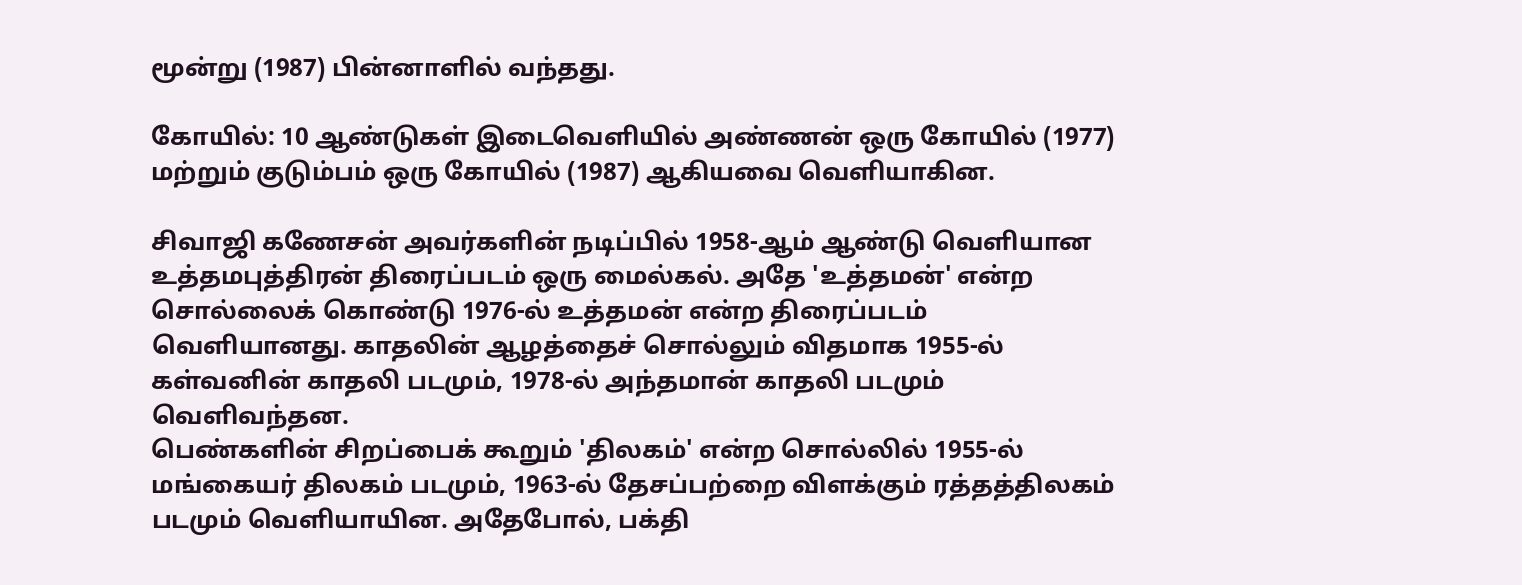மூன்று (1987) பின்னாளில் வந்தது.

கோயில்: 10 ஆண்டுகள் இடைவெளியில் அண்ணன் ஒரு கோயில் (1977) மற்றும் குடும்பம் ஒரு கோயில் (1987) ஆகியவை வெளியாகின.

சிவாஜி கணேசன் அவர்களின் நடிப்பில் 1958-ஆம் ஆண்டு வெளியான உத்தமபுத்திரன் திரைப்படம் ஒரு மைல்கல். அதே 'உத்தமன்' என்ற சொல்லைக் கொண்டு 1976-ல் உத்தமன் என்ற திரைப்படம் வெளியானது. காதலின் ஆழத்தைச் சொல்லும் விதமாக 1955-ல் கள்வனின் காதலி படமும், 1978-ல் அந்தமான் காதலி படமும் வெளிவந்தன.
பெண்களின் சிறப்பைக் கூறும் 'திலகம்' என்ற சொல்லில் 1955-ல் மங்கையர் திலகம் படமும், 1963-ல் தேசப்பற்றை விளக்கும் ரத்தத்திலகம் படமும் வெளியாயின. அதேபோல், பக்தி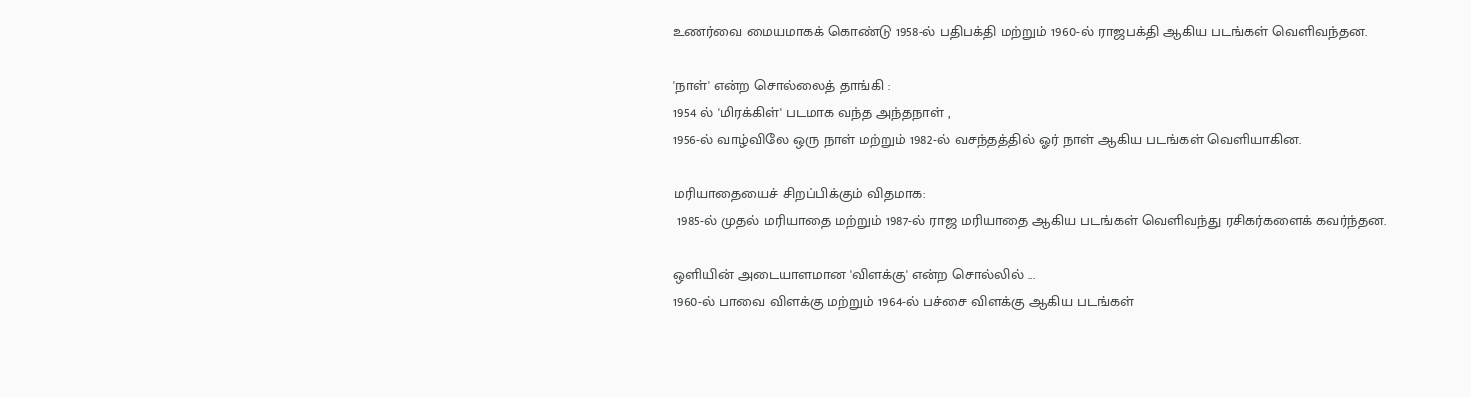உணர்வை மையமாகக் கொண்டு 1958-ல் பதிபக்தி மற்றும் 1960-ல் ராஜபக்தி ஆகிய படங்கள் வெளிவந்தன.

'நாள்' என்ற சொல்லைத் தாங்கி :
1954 ல் 'மிரக்கிள்' படமாக வந்த அந்தநாள் ,
1956-ல் வாழ்விலே ஒரு நாள் மற்றும் 1982-ல் வசந்தத்தில் ஓர் நாள் ஆகிய படங்கள் வெளியாகின.

மரியாதையைச் சிறப்பிக்கும் விதமாக:
 1985-ல் முதல் மரியாதை மற்றும் 1987-ல் ராஜ மரியாதை ஆகிய படங்கள் வெளிவந்து ரசிகர்களைக் கவர்ந்தன.

ஒளியின் அடையாளமான 'விளக்கு' என்ற சொல்லில் ...
1960-ல் பாவை விளக்கு மற்றும் 1964-ல் பச்சை விளக்கு ஆகிய படங்கள்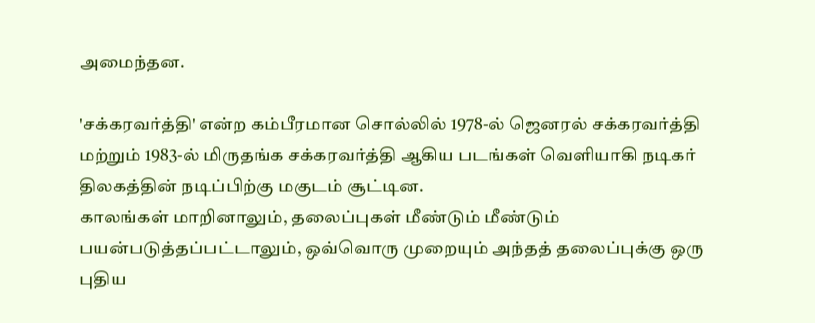அமைந்தன.

'சக்கரவர்த்தி' என்ற கம்பீரமான சொல்லில் 1978-ல் ஜெனரல் சக்கரவர்த்தி மற்றும் 1983-ல் மிருதங்க சக்கரவர்த்தி ஆகிய படங்கள் வெளியாகி நடிகர் திலகத்தின் நடிப்பிற்கு மகுடம் சூட்டின.
காலங்கள் மாறினாலும், தலைப்புகள் மீண்டும் மீண்டும் பயன்படுத்தப்பட்டாலும், ஒவ்வொரு முறையும் அந்தத் தலைப்புக்கு ஒரு புதிய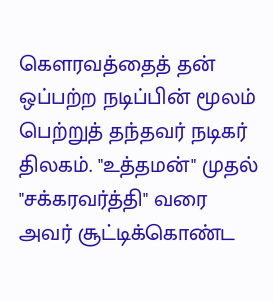கௌரவத்தைத் தன் ஒப்பற்ற நடிப்பின் மூலம் பெற்றுத் தந்தவர் நடிகர் திலகம். "உத்தமன்" முதல் "சக்கரவர்த்தி" வரை அவர் சூட்டிக்கொண்ட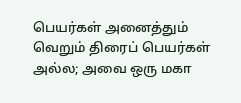பெயர்கள் அனைத்தும் வெறும் திரைப் பெயர்கள் அல்ல; அவை ஒரு மகா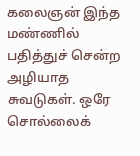கலைஞன் இந்த மண்ணில் பதித்துச் சென்ற அழியாத சுவடுகள். ஒரே சொல்லைக்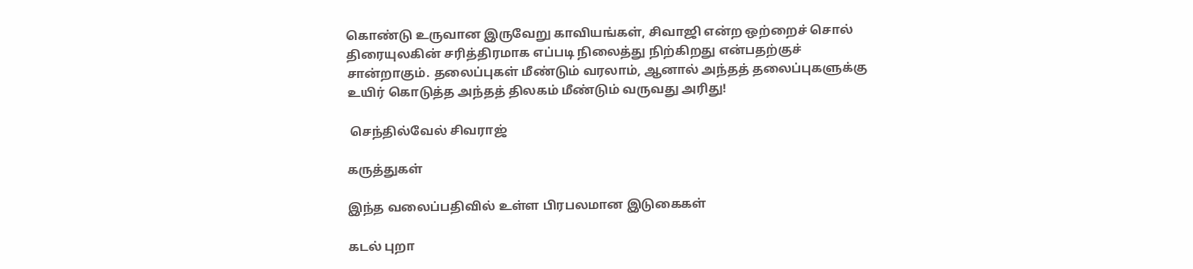கொண்டு உருவான இருவேறு காவியங்கள், சிவாஜி என்ற ஒற்றைச் சொல் திரையுலகின் சரித்திரமாக எப்படி நிலைத்து நிற்கிறது என்பதற்குச் சான்றாகும். தலைப்புகள் மீண்டும் வரலாம், ஆனால் அந்தத் தலைப்புகளுக்கு உயிர் கொடுத்த அந்தத் திலகம் மீண்டும் வருவது அரிது!

 செந்தில்வேல் சிவராஜ்

கருத்துகள்

இந்த வலைப்பதிவில் உள்ள பிரபலமான இடுகைகள்

கடல் புறா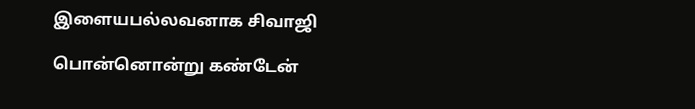இளையபல்லவனாக சிவாஜி

பொன்னொன்று கண்டேன்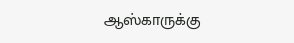ஆஸ்காருக்கு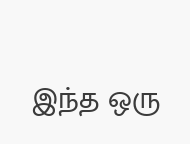இந்த ஒரு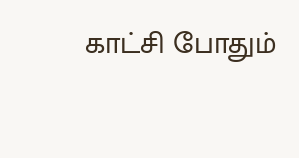காட்சி போதும்